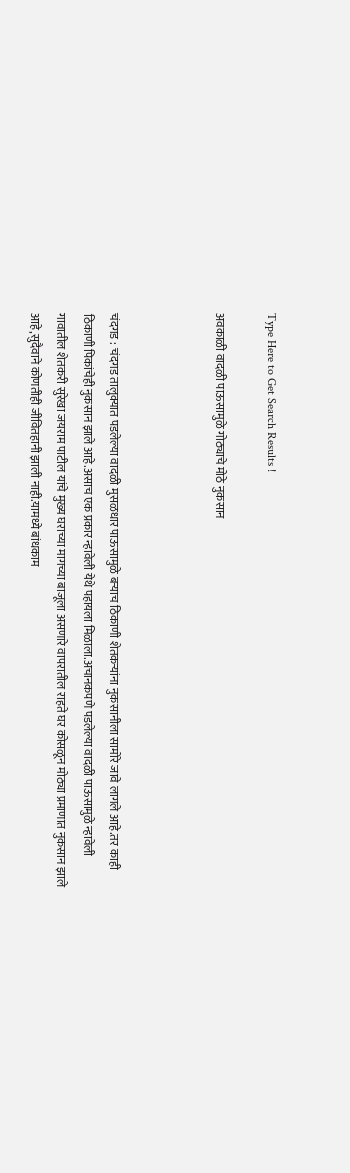Type Here to Get Search Results !

अवकाळी वादळी पाऊसामुळे गोठ्याचे मोठे नुकसान



चंदगड : चंदगड तालुक्यात पडलेल्या वादळी मुसळधार पाऊसामुळे बर्‍याच ठिकाणी शेतकर्‍यांना नुकसानीला सामोरे जावे लागले आहे.तर काही ठिकाणी पिकांचेही नुकसान झाले आहे.असाच एक प्रकार न्हावेली येथे पहायला मिळाला.अचानकपणे पडलेल्या वादळी पाऊसामुळे न्हावेली गावातील शेतकरी सुरेखा जयराम पाटील यांचे मुख्य घराच्या मागच्या बाजूला असणारे वापरातील राहते घर कोसळून मोठ्या प्रमाणात नुकसान झाले आहे,सुदैवाने कोणतीही जीवितहानी झाली नाही.यामध्ये बांधकाम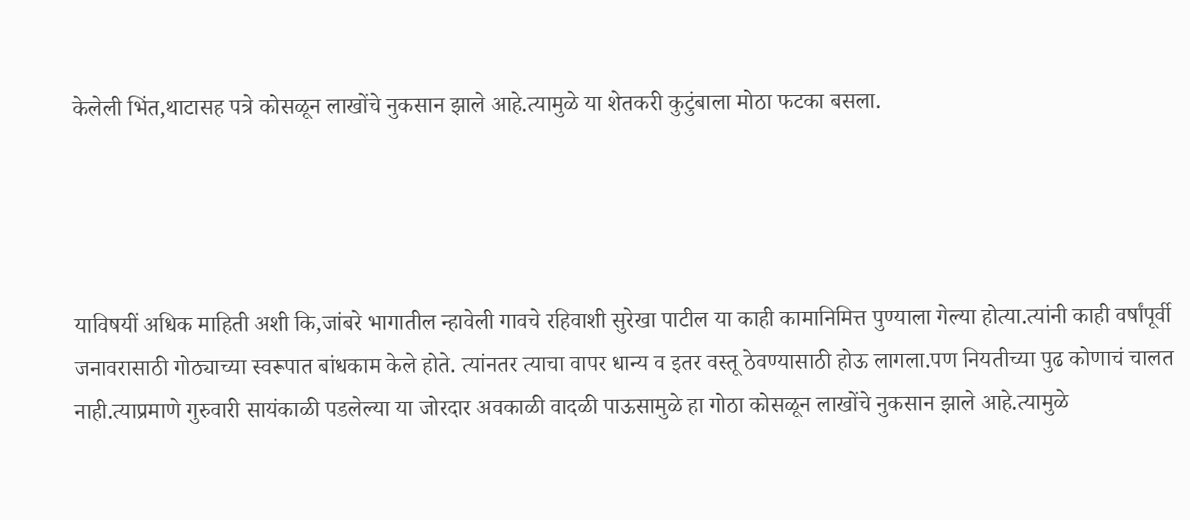केलेली भिंत,थाटासह पत्रे कोसळून लाखोंचे नुकसान झाले आहे.त्यामुळे या शेतकरी कुटुंबाला मोठा फटका बसला.




याविषयीं अधिक माहिती अशी कि,जांबरे भागातील न्हावेली गावचे रहिवाशी सुरेखा पाटील या काही कामानिमित्त पुण्याला गेल्या होत्या.त्यांनी काही वर्षांपूर्वी जनावरासाठी गोठ्याच्या स्वरूपात बांधकाम केले होते. त्यांनतर त्याचा वापर धान्य व इतर वस्तू ठेवण्यासाठी होऊ लागला.पण नियतीच्या पुढ कोणाचं चालत नाही.त्याप्रमाणे गुरुवारी सायंकाळी पडलेल्या या जोरदार अवकाळी वादळी पाऊसामुळे हा गोठा कोसळून लाखोंचे नुकसान झाले आहे.त्यामुळे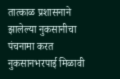तात्काळ प्रशासनाने झालेल्या नुकसानीचा पंचनामा करत नुकसानभरपाई मिळावी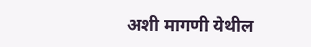अशी मागणी येथील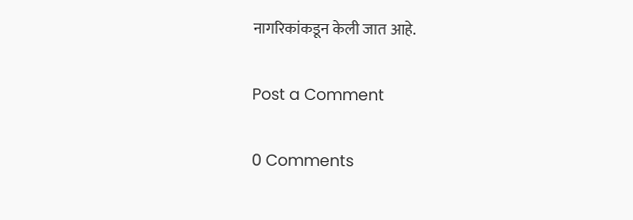नागरिकांकडून केली जात आहे.

Post a Comment

0 Comments